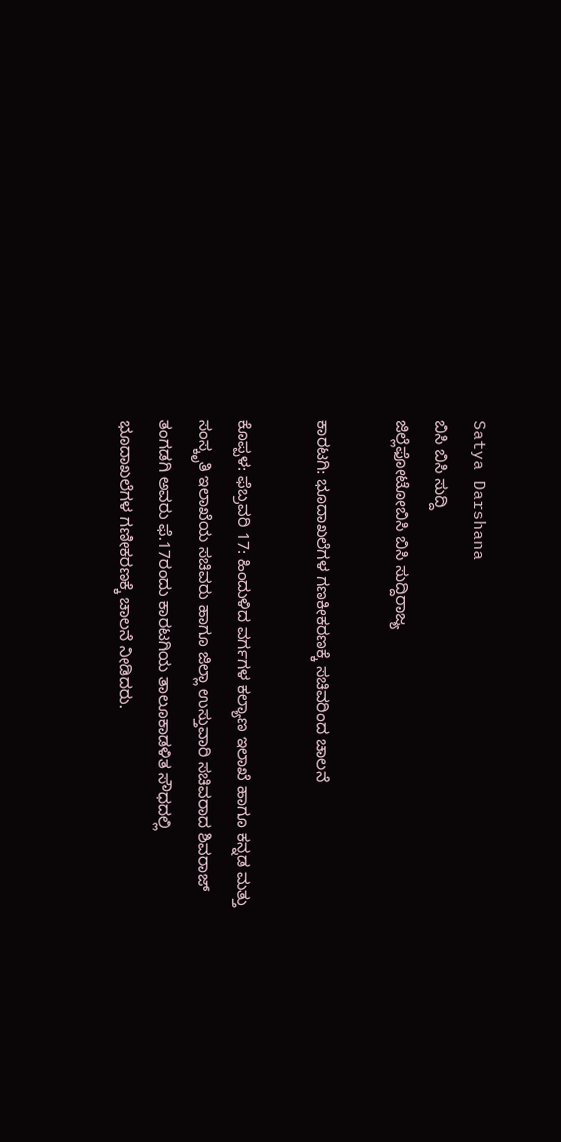Satya Darshana
ಬಿಸಿ ಬಿಸಿ ಸುದ್ದಿ
ಜಿಲ್ಲೆಫೋಟೋಬಿಸಿ ಬಿಸಿ ಸುದ್ದಿರಾಜ್ಯ

ಕಾರಟಗಿ: ಭೂದಾಖಲೆಗಳ ಗಣಕೀಕರಣಕ್ಕೆ ಸಚಿವರಿಂದ ಚಾಲನೆ

ಕೊಪ್ಪಳ: ಫೆಬ್ರವರಿ 17: ಹಿಂದುಳಿದ ವರ್ಗಗಳ ಕಲ್ಯಾಣ ಇಲಾಖೆ ಹಾಗೂ ಕನ್ನಡ ಮತ್ತು ಸಂಸ್ಕೃತಿ ಇಲಾಖೆಯ ಸಚಿವರು ಹಾಗೂ ಜಿಲ್ಲಾ ಉಸ್ತುವಾರಿ ಸಚಿವರಾದ ಶಿವರಾಜ್ ತಂಗಡಗಿ ಅವರು ಫೆ.17ರಂದು ಕಾರಟಗಿಯ ತಾಲೂಕಾಡಳಿತ ಸೌಧದಲ್ಲಿ ಭೂದಾಖಲೆಗಳ ಗಣೀಕರಣಕ್ಕೆ ಚಾಲನೆ ನೀಡಿದರು.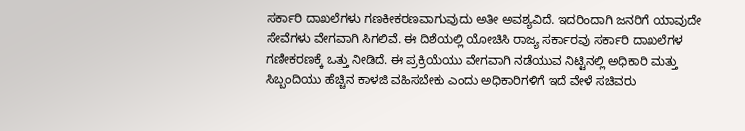ಸರ್ಕಾರಿ ದಾಖಲೆಗಳು ಗಣಕೀಕರಣವಾಗುವುದು ಅತೀ ಅವಶ್ಯವಿದೆ. ಇದರಿಂದಾಗಿ ಜನರಿಗೆ ಯಾವುದೇ ಸೇವೆಗಳು ವೇಗವಾಗಿ ಸಿಗಲಿವೆ. ಈ ದಿಶೆಯಲ್ಲಿ ಯೋಚಿಸಿ ರಾಜ್ಯ ಸರ್ಕಾರವು ಸರ್ಕಾರಿ ದಾಖಲೆಗಳ ಗಣೀಕರಣಕ್ಕೆ ಒತ್ತು ನೀಡಿದೆ. ಈ ಪ್ರಕ್ರಿಯೆಯು ವೇಗವಾಗಿ ನಡೆಯುವ ನಿಟ್ಟಿನಲ್ಲಿ ಅಧಿಕಾರಿ ಮತ್ತು ಸಿಬ್ಬಂದಿಯು ಹೆಚ್ಚಿನ ಕಾಳಜಿ ವಹಿಸಬೇಕು ಎಂದು ಅಧಿಕಾರಿಗಳಿಗೆ ಇದೆ ವೇಳೆ ಸಚಿವರು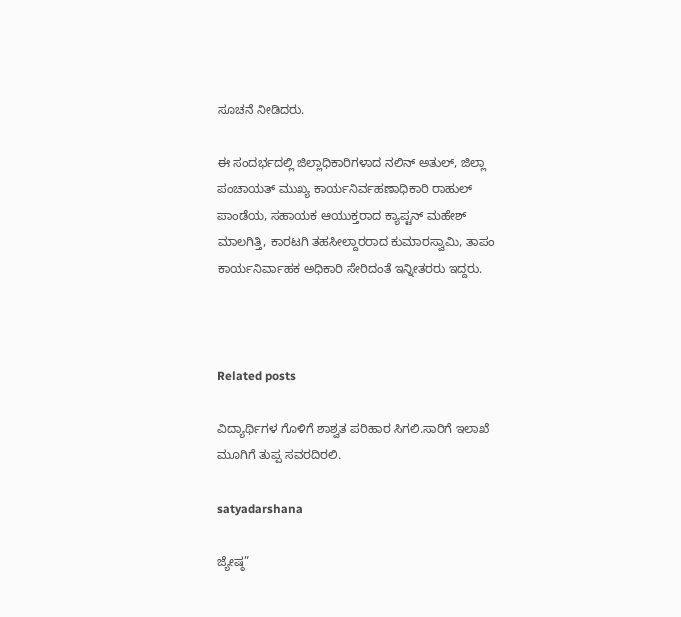ಸೂಚನೆ ನೀಡಿದರು.

ಈ ಸಂದರ್ಭದಲ್ಲಿ ಜಿಲ್ಲಾಧಿಕಾರಿಗಳಾದ ನಲಿನ್ ಅತುಲ್, ಜಿಲ್ಲಾ ಪಂಚಾಯತ್ ಮುಖ್ಯ ಕಾರ್ಯನಿರ್ವಹಣಾಧಿಕಾರಿ ರಾಹುಲ್ ಪಾಂಡೆಯ, ಸಹಾಯಕ ಆಯುಕ್ತರಾದ ಕ್ಯಾಪ್ಟನ್ ಮಹೇಶ್ ಮಾಲಗಿತ್ತಿ, ಕಾರಟಗಿ ತಹಸೀಲ್ದಾರರಾದ ಕುಮಾರಸ್ವಾಮಿ, ತಾಪಂ ಕಾರ್ಯನಿರ್ವಾಹಕ ಅಧಿಕಾರಿ ಸೇರಿದಂತೆ ಇನ್ನೀತರರು ಇದ್ದರು.



Related posts

ವಿದ್ಯಾರ್ಥಿಗಳ ಗೊಳಿಗೆ ಶಾಶ್ವತ ಪರಿಹಾರ ಸಿಗಲಿ.ಸಾರಿಗೆ ಇಲಾಖೆ ಮೂಗಿಗೆ ತುಪ್ಪ ಸವರದಿರಲಿ.

satyadarshana

ಜ್ಯೇಷ್ಠ”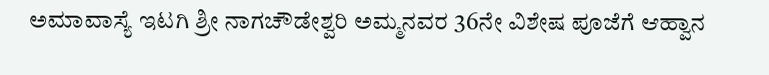ಅಮಾವಾಸ್ಯೆ ಇಟಗಿ ಶ್ರೀ ನಾಗಚೌಡೇಶ್ವರಿ ಅಮ್ಮನವರ 36ನೇ ವಿಶೇಷ ಪೂಜೆಗೆ ಆಹ್ವಾನ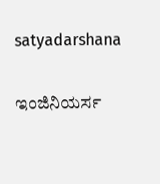satyadarshana

ಇಂಜಿನಿಯರ್ಸ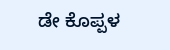ಡೇ ಕೊಪ್ಪಳ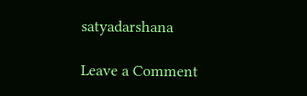satyadarshana

Leave a Comment